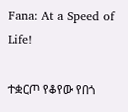Fana: At a Speed of Life!

ተቋርጦ የቆየው የበጎ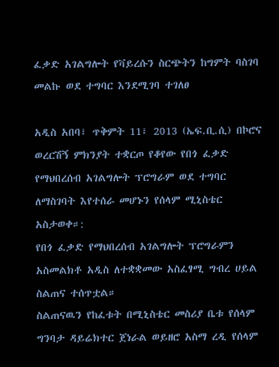ፈቃድ አገልግሎት የቫይረሱን ስርጭትን ከግምት ባስገባ መልኩ ወደ ተግባር እንደሚገባ ተገለፀ

አዲስ አበባ፣ ጥቅምት 11፣ 2013 (ኤፍ.ቢ.ሲ) በኮሮና ወረርሽኝ ምክንያት ተቋርጦ የቆየው የበጎ ፈቃድ የማህበረሰብ አገልግሎት ፕሮግራም ወደ ተግባር ለማስገባት እየተሰራ መሆኑን የሰላም ሚኒስቴር አስታወቀ።:
የበጎ ፈቃድ የማህበረሰብ አገልግሎት ፕሮግራምን አስመልክቶ አዲስ ለተቋቋመው አስፈፃሚ ግብረ ሀይል ስልጠና ተሰጥቷል።
ስልጠናዉን የከፈቱት በሚኒስቴር መስሪያ ቤቱ የሰላም ግንባታ ዳይሬክተር ጀነራል ወይዘሮ አስማ ረዲ የሰላም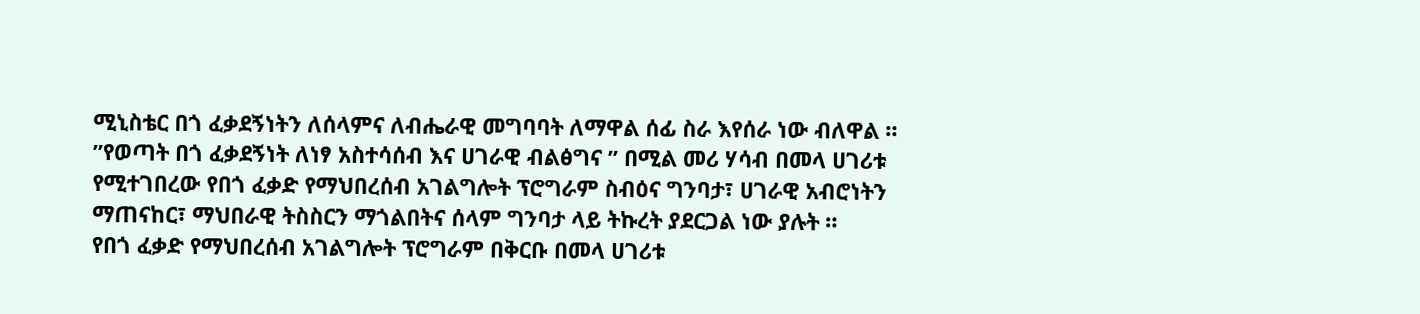ሚኒስቴር በጎ ፈቃደኝነትን ለሰላምና ለብሔራዊ መግባባት ለማዋል ሰፊ ስራ እየሰራ ነው ብለዋል ።
”የወጣት በጎ ፈቃደኝነት ለነፃ አስተሳሰብ እና ሀገራዊ ብልፅግና ” በሚል መሪ ሃሳብ በመላ ሀገሪቱ የሚተገበረው የበጎ ፈቃድ የማህበረሰብ አገልግሎት ፕሮግራም ስብዕና ግንባታ፣ ሀገራዊ አብሮነትን ማጠናከር፣ ማህበራዊ ትስስርን ማጎልበትና ሰላም ግንባታ ላይ ትኩረት ያደርጋል ነው ያሉት ።
የበጎ ፈቃድ የማህበረሰብ አገልግሎት ፕሮግራም በቅርቡ በመላ ሀገሪቱ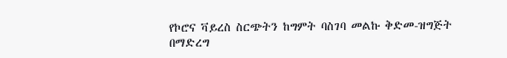የኮሮና ቫይረስ ስርጭትን ከግምት ባስገባ መልኩ ቅድመ-ዝግጅት በማድረግ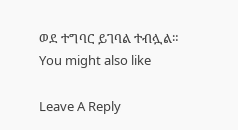ወደ ተግባር ይገባል ተብሏል።
You might also like

Leave A Reply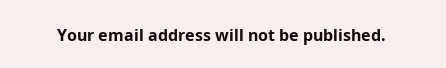Your email address will not be published.